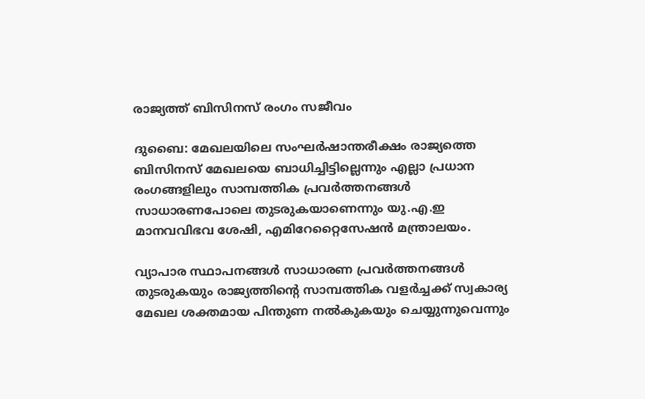രാജ്യത്ത് ബിസിനസ് രംഗം സജീവം

ദുബൈ: മേഖലയിലെ സംഘർഷാന്തരീക്ഷം രാജ്യത്തെ ബിസിനസ് മേഖലയെ ബാധിച്ചിട്ടില്ലെന്നും എല്ലാ പ്രധാന രംഗങ്ങളിലും സാമ്പത്തിക പ്രവർത്തനങ്ങൾ സാധാരണപോലെ തുടരുകയാണെന്നും യു.എ.ഇ മാനവവിഭവ ശേഷി, എമിറേറ്റൈസേഷൻ മന്ത്രാലയം.

വ്യാപാര സ്ഥാപനങ്ങൾ സാധാരണ പ്രവർത്തനങ്ങൾ തുടരുകയും രാജ്യത്തിന്റെ സാമ്പത്തിക വളർച്ചക്ക് സ്വകാര്യ മേഖല ശക്തമായ പിന്തുണ നൽകുകയും ചെയ്യുന്നുവെന്നും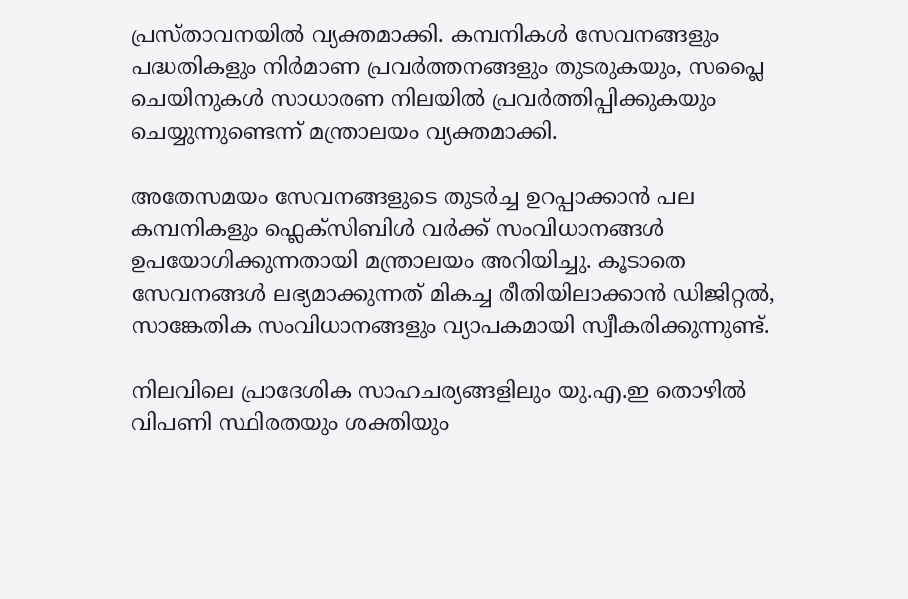പ്രസ്താവനയിൽ വ്യക്തമാക്കി. കമ്പനികൾ സേവനങ്ങളും പദ്ധതികളും നിർമാണ പ്രവർത്തനങ്ങളും തുടരുകയും, സപ്ലൈ ചെയിനുകൾ സാധാരണ നിലയിൽ പ്രവർത്തിപ്പിക്കുകയും ചെയ്യുന്നുണ്ടെന്ന് മന്ത്രാലയം വ്യക്തമാക്കി.

അതേസമയം സേവനങ്ങളുടെ തുടർച്ച ഉറപ്പാക്കാൻ പല കമ്പനികളും ഫ്ലെക്സിബിൾ വർക്ക് സംവിധാനങ്ങൾ ഉപയോഗിക്കുന്നതായി മന്ത്രാലയം അറിയിച്ചു. കൂടാതെ സേവനങ്ങൾ ലഭ്യമാക്കുന്നത് മികച്ച രീതിയിലാക്കാൻ ഡിജിറ്റൽ, സാങ്കേതിക സംവിധാനങ്ങളും വ്യാപകമായി സ്വീകരിക്കുന്നുണ്ട്.

നിലവിലെ പ്രാദേശിക സാഹചര്യങ്ങളിലും യു.എ.ഇ തൊഴിൽ വിപണി സ്ഥിരതയും ശക്തിയും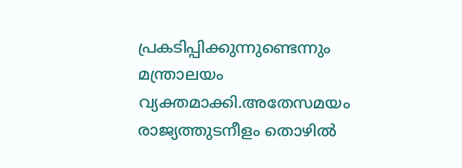പ്രകടിപ്പിക്കുന്നുണ്ടെന്നും മന്ത്രാലയം വ്യക്തമാക്കി.അതേസമയം രാജ്യത്തുടനീളം തൊഴിൽ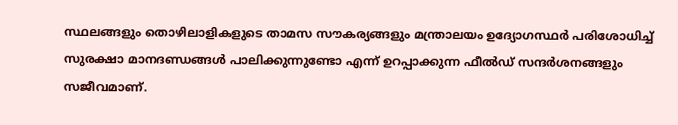സ്ഥലങ്ങളും തൊഴിലാളികളുടെ താമസ സൗകര്യങ്ങളും മന്ത്രാലയം ഉദ്യോഗസ്ഥർ പരിശോധിച്ച് സുരക്ഷാ മാനദണ്ഡങ്ങൾ പാലിക്കുന്നുണ്ടോ എന്ന് ഉറപ്പാക്കുന്ന ഫീൽഡ് സന്ദർശനങ്ങളും സജീവമാണ്.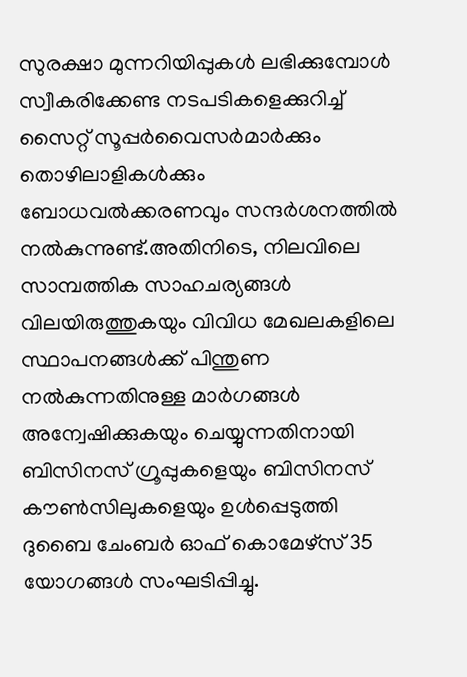സുരക്ഷാ മുന്നറിയിപ്പുകൾ ലഭിക്കുമ്പോൾ സ്വീകരിക്കേണ്ട നടപടികളെക്കുറിച്ച് സൈറ്റ് സൂപ്പർവൈസർമാർക്കും തൊഴിലാളികൾക്കും ബോധവൽക്കരണവും സന്ദർശനത്തിൽ നൽകുന്നുണ്ട്.അതിനിടെ, നിലവിലെ സാമ്പത്തിക സാഹചര്യങ്ങൾ വിലയിരുത്തുകയും വിവിധ മേഖലകളിലെ സ്ഥാപനങ്ങൾക്ക് പിന്തുണ നൽകുന്നതിനുള്ള മാർഗങ്ങൾ അന്വേഷിക്കുകയും ചെയ്യുന്നതിനായി ബിസിനസ് ഗ്രൂപ്പുകളെയും ബിസിനസ് കൗൺസിലുകളെയും ഉൾപ്പെടുത്തി ദുബൈ ചേംബർ ഓഫ് കൊമേഴ്സ് 35 യോഗങ്ങൾ സംഘടിപ്പിച്ചു.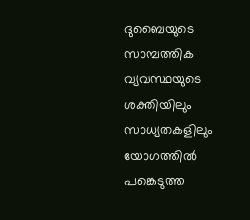ദുബൈയുടെ സാമ്പത്തിക വ്യവസ്ഥയുടെ ശക്തിയിലും സാധ്യതകളിലും യോഗത്തിൽ പങ്കെടുത്ത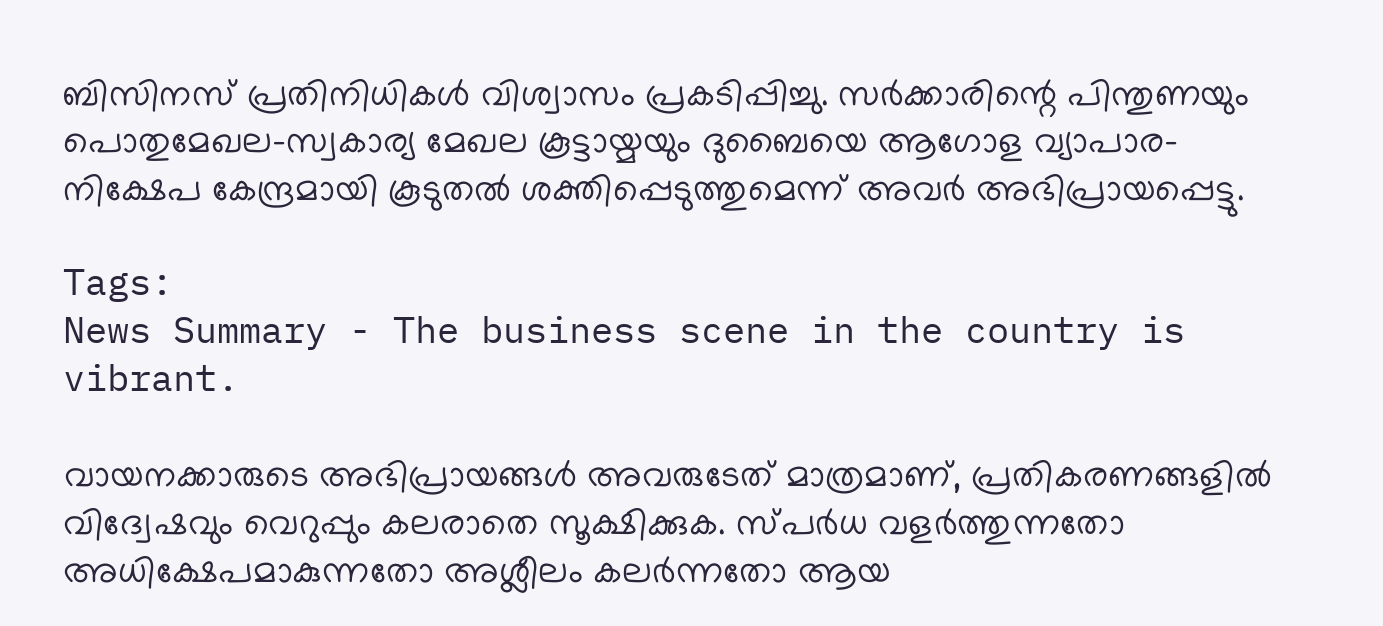ബിസിനസ് പ്രതിനിധികൾ വിശ്വാസം പ്രകടിപ്പിച്ചു. സർക്കാരിന്റെ പിന്തുണയും പൊതുമേഖല–സ്വകാര്യ മേഖല കൂട്ടായ്മയും ദുബൈയെ ആഗോള വ്യാപാര-നിക്ഷേപ കേന്ദ്രമായി കൂടുതൽ ശക്തിപ്പെടുത്തുമെന്ന് അവർ അഭിപ്രായപ്പെട്ടു.

Tags:
News Summary - The business scene in the country is vibrant.

വായനക്കാരുടെ അഭിപ്രായങ്ങള്‍ അവരുടേത് മാത്രമാണ്, പ്രതികരണങ്ങളിൽ വിദ്വേഷവും വെറുപ്പും കലരാതെ സൂക്ഷിക്കുക. സ്പർധ വളർത്തുന്നതോ അധിക്ഷേപമാകുന്നതോ അശ്ലീലം കലർന്നതോ ആയ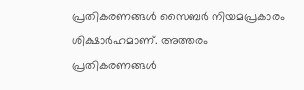പ്രതികരണങ്ങൾ സൈബർ നിയമപ്രകാരം ശിക്ഷാർഹമാണ്. അത്തരം പ്രതികരണങ്ങൾ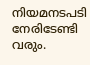നിയമനടപടി നേരിടേണ്ടി വരും.